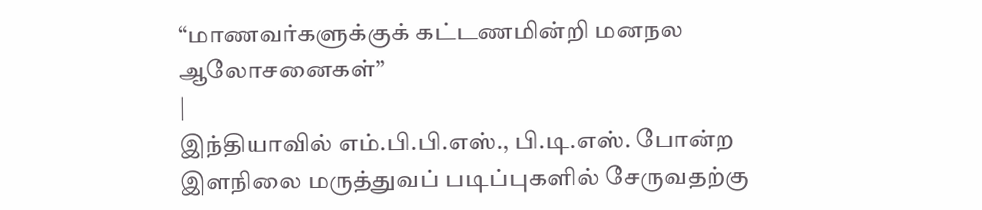“மாணவர்களுக்குக் கட்டணமின்றி மனநல ஆலோசனைகள்”
|
இந்தியாவில் எம்.பி.பி.எஸ்., பி.டி.எஸ். போன்ற இளநிலை மருத்துவப் படிப்புகளில் சேருவதற்கு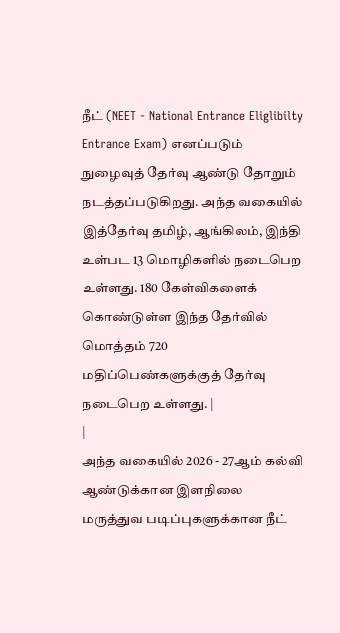நீட் (NEET - National Entrance Eliglibilty Entrance Exam) எனப்படும் நுழைவுத் தேர்வு ஆண்டு தோறும் நடத்தப்படுகிறது. அந்த வகையில் இத்தேர்வு தமிழ், ஆங்கிலம், இந்தி உள்பட 13 மொழிகளில் நடைபெற உள்ளது. 180 கேள்விகளைக் கொண்டுள்ள இந்த தேர்வில் மொத்தம் 720 மதிப்பெண்களுக்குத் தேர்வு நடைபெற உள்ளது. |
|
அந்த வகையில் 2026 - 27ஆம் கல்வி ஆண்டுக்கான இளநிலை மருத்துவ படிப்புகளுக்கான நீட்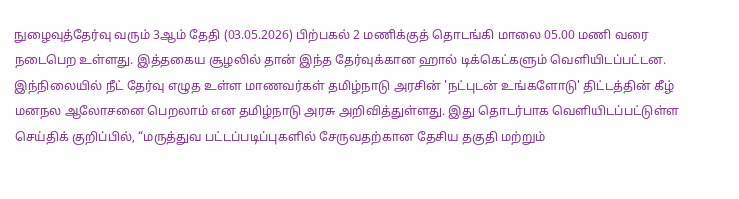நுழைவுத்தேர்வு வரும் 3ஆம் தேதி (03.05.2026) பிற்பகல் 2 மணிக்குத் தொடங்கி மாலை 05.00 மணி வரை நடைபெற உள்ளது. இத்தகைய சூழலில் தான் இந்த தேர்வுக்கான ஹால் டிக்கெட்களும் வெளியிடப்பட்டன. இந்நிலையில் நீட் தேர்வு எழுத உள்ள மாணவர்கள் தமிழ்நாடு அரசின் 'நட்புடன் உங்களோடு' திட்டத்தின் கீழ் மனநல ஆலோசனை பெறலாம் என தமிழ்நாடு அரசு அறிவித்துள்ளது. இது தொடர்பாக வெளியிடப்பட்டுள்ள செய்திக் குறிப்பில், “மருத்துவ பட்டப்படிப்புகளில் சேருவதற்கான தேசிய தகுதி மற்றும்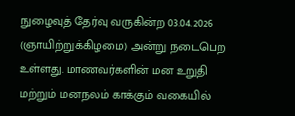நுழைவுத் தேர்வு வருகின்ற 03.04.2026 (ஞாயிற்றுக்கிழமை) அன்று நடைபெற உள்ளது. மாணவர்களின் மன உறுதி மற்றும் மனநலம் காக்கும் வகையில்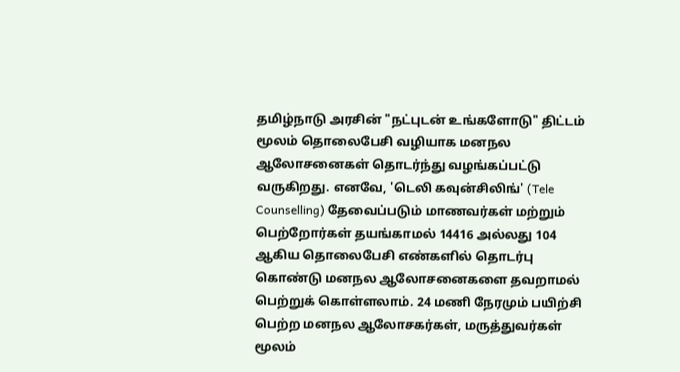தமிழ்நாடு அரசின் "நட்புடன் உங்களோடு" திட்டம் மூலம் தொலைபேசி வழியாக மனநல ஆலோசனைகள் தொடர்ந்து வழங்கப்பட்டு வருகிறது. எனவே, 'டெலி கவுன்சிலிங்' (Tele Counselling) தேவைப்படும் மாணவர்கள் மற்றும் பெற்றோர்கள் தயங்காமல் 14416 அல்லது 104 ஆகிய தொலைபேசி எண்களில் தொடர்பு கொண்டு மனநல ஆலோசனைகளை தவறாமல் பெற்றுக் கொள்ளலாம். 24 மணி நேரமும் பயிற்சி பெற்ற மனநல ஆலோசகர்கள், மருத்துவர்கள் மூலம்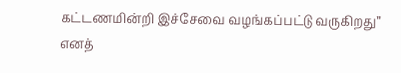கட்டணமின்றி இச்சேவை வழங்கப்பட்டு வருகிறது” எனத்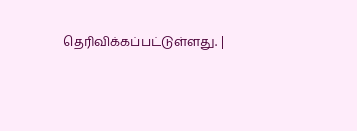தெரிவிக்கப்பட்டுள்ளது. |